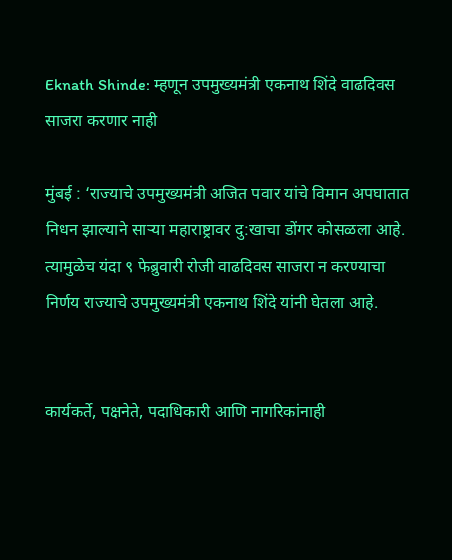Eknath Shinde: म्हणून उपमुख्यमंत्री एकनाथ शिंदे वाढदिवस साजरा करणार नाही

मुंबई : ‘राज्याचे उपमुख्यमंत्री अजित पवार यांचे विमान अपघातात निधन झाल्याने साऱ्या महाराष्ट्रावर दु:खाचा डोंगर कोसळला आहे. त्यामुळेच यंदा ९ फेब्रुवारी रोजी वाढदिवस साजरा न करण्याचा निर्णय राज्याचे उपमुख्यमंत्री एकनाथ शिंदे यांनी घेतला आहे.


कार्यकर्ते, पक्षनेते, पदाधिकारी आणि नागरिकांनाही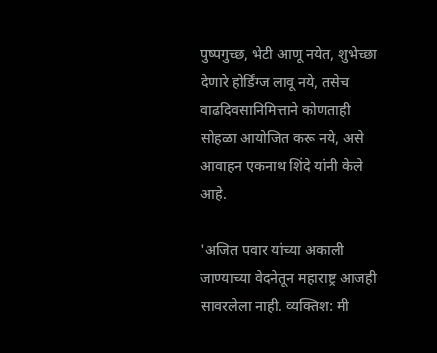पुष्पगुच्छ, भेटी आणू नयेत, शुभेच्छा देणारे होर्डिंग्ज लावू नये, तसेच वाढदिवसानिमित्ताने कोणताही सोहळा आयोजित करू नये, असे आवाहन एकनाथ शिंदे यांनी केले आहे.

'अजित पवार यांच्या अकाली जाण्याच्या वेदनेतून महाराष्ट्र आजही सावरलेला नाही. व्यक्तिश: मी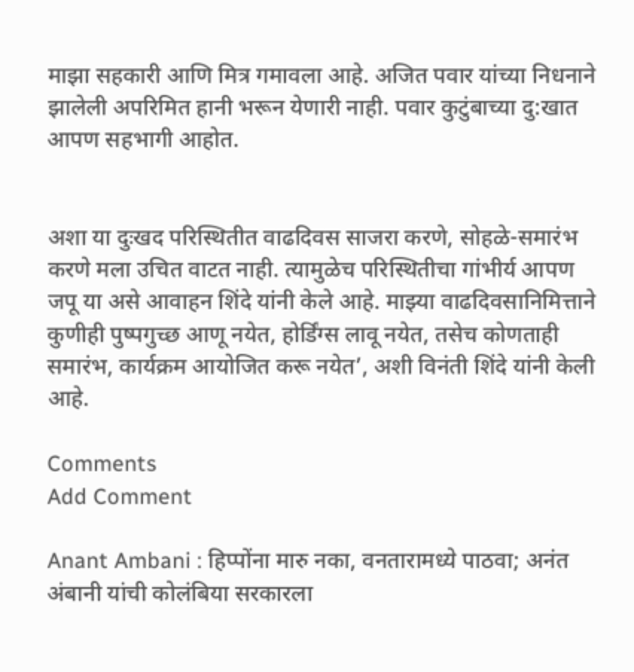माझा सहकारी आणि मित्र गमावला आहे. अजित पवार यांच्या निधनाने झालेली अपरिमित हानी भरून येणारी नाही. पवार कुटुंबाच्या दु:खात आपण सहभागी आहोत.


अशा या दुःखद परिस्थितीत वाढदिवस साजरा करणे, सोहळे-समारंभ करणे मला उचित वाटत नाही. त्यामुळेच परिस्थितीचा गांभीर्य आपण जपू या असे आवाहन शिंदे यांनी केले आहे. माझ्या वाढदिवसानिमित्ताने कुणीही पुष्पगुच्छ आणू नयेत, होर्डिंग्स लावू नयेत, तसेच कोणताही समारंभ, कार्यक्रम आयोजित करू नयेत’, अशी विनंती शिंदे यांनी केली आहे.

Comments
Add Comment

Anant Ambani : हिप्पोंना मारु नका, वनतारामध्ये पाठवा; अनंत अंबानी यांची कोलंबिया सरकारला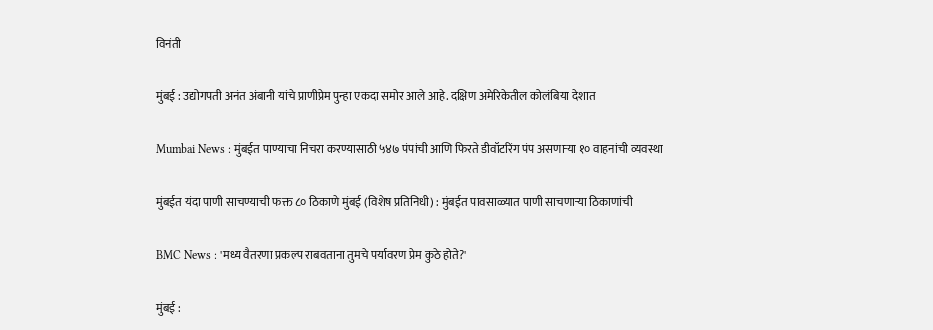विनंती

मुंबई : उद्योगपती अनंत अंबानी यांचे प्राणीप्रेम पुन्हा एकदा समोर आले आहे. दक्षिण अमेरिकेतील कोलंबिया देशात

Mumbai News : मुंबईत पाण्याचा निचरा करण्यासाठी ५४७ पंपांची आणि फिरते डीवॉटरिंग पंप असणाऱ्या १० वाहनांची व्यवस्था

मुंबईत यंदा पाणी साचण्याची फक्त ८० ठिकाणे मुंबई (विशेष प्रतिनिधी) : मुंबईत पावसाळ्यात पाणी साचणाऱ्या ठिकाणांची

BMC News : 'मध्य वैतरणा प्रकल्प राबवताना तुमचे पर्यावरण प्रेम कुठे होते?'

मुंबई :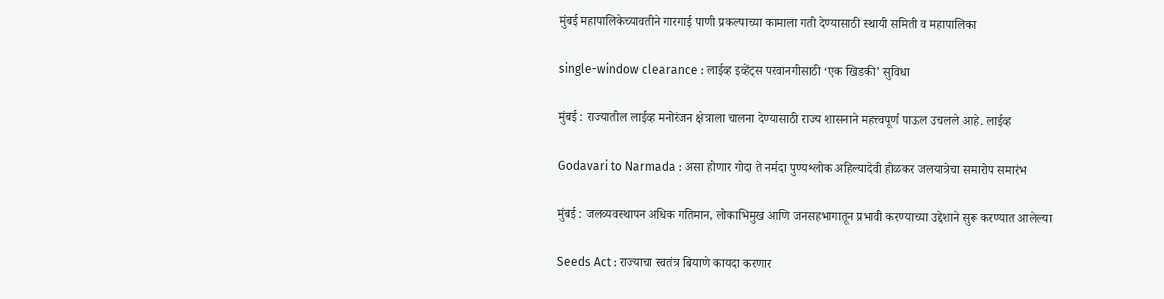मुंबई महापालिकेच्यावतीने गारगाई पाणी प्रकल्पाच्या कामाला गती देण्यासाठी स्थायी समिती व महापालिका

single-window clearance : लाईव्ह इव्हेंट्स परवानगीसाठी ‘एक खिडकी’ सुविधा

मुंबई : राज्यातील लाईव्ह मनोरंजन क्षेत्राला चालना देण्यासाठी राज्य शासनाने महत्त्वपूर्ण पाऊल उचलले आहे. लाईव्ह

Godavari to Narmada : असा होणार गोदा ते नर्मदा पुण्यश्लोक अहिल्यादेवी होळकर जलयात्रेचा समारोप समारंभ

मुंबई : जलव्यवस्थापन अधिक गतिमान, लोकाभिमुख आणि जनसहभागातून प्रभावी करण्याच्या उद्देशाने सुरू करण्यात आलेल्या

Seeds Act : राज्याचा स्वतंत्र बियाणे कायदा करणार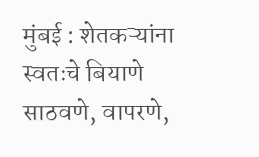मुंबई : शेतकऱ्यांना स्वतःचे बियाणे साठवणे, वापरणे,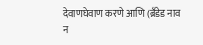देवाणघेवाण करणे आणि (ब्रँडेड नाव न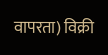वापरता) विक्री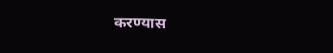करण्यास